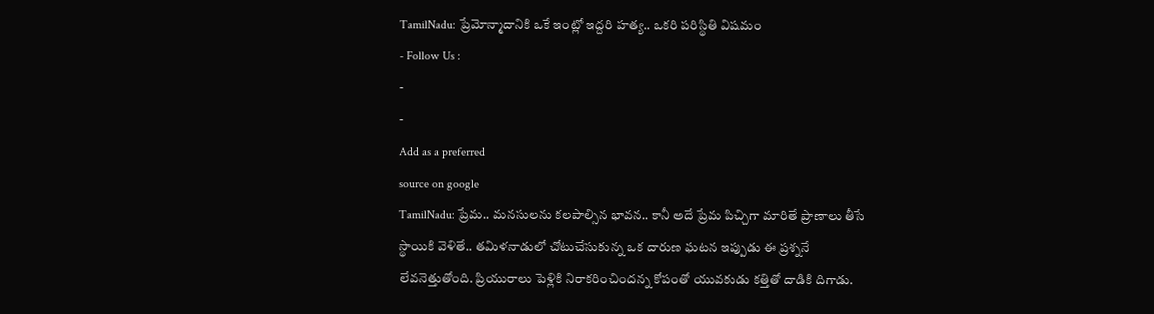TamilNadu: ప్రేమోన్మాదానికి ఒకే ఇంట్లో ఇద్దరి హత్య.. ఒకరి పరిస్థితి విషమం
- Follow Us :
-
-
Add as a preferred
source on google
TamilNadu: ప్రేమ.. మనసులను కలపాల్సిన భావన.. కానీ అదే ప్రేమ పిచ్చిగా మారితే ప్రాణాలు తీసే స్థాయికి వెళితే.. తమిళనాడులో చోటుచేసుకున్న ఒక దారుణ ఘటన ఇప్పుడు ఈ ప్రశ్ననే లేవనెత్తుతోంది. ప్రియురాలు పెళ్లికి నిరాకరించిందన్న కోపంతో యువకుడు కత్తితో దాడికి దిగాడు.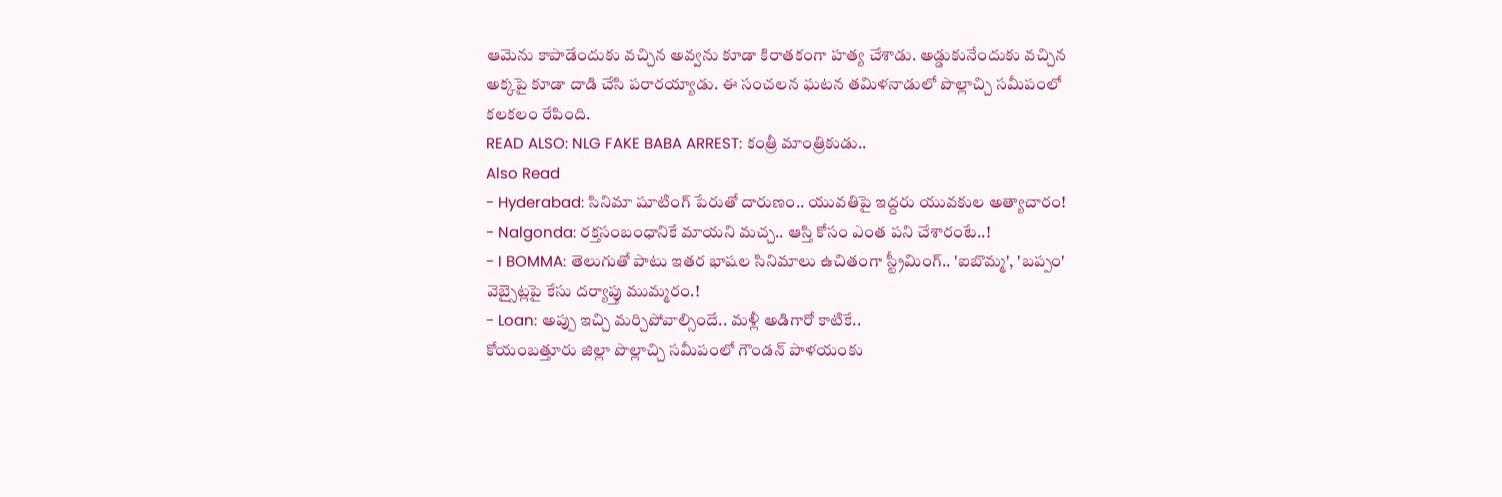ఆమెను కాపాడేందుకు వచ్చిన అవ్వను కూడా కిరాతకంగా హత్య చేశాడు. అడ్డుకునేందుకు వచ్చిన అక్కపై కూడా దాడి చేసి పరారయ్యాడు. ఈ సంచలన ఘటన తమిళనాడులో పొల్లాచ్చి సమీపంలో కలకలం రేపింది.
READ ALSO: NLG FAKE BABA ARREST: కంత్రీ మాంత్రికుడు..
Also Read
- Hyderabad: సినిమా షూటింగ్ పేరుతో దారుణం.. యువతిపై ఇద్దరు యువకుల అత్యాచారం!
- Nalgonda: రక్తసంబంధానికే మాయని మచ్చ.. ఆస్తి కోసం ఎంత పని చేశారంటే..!
- I BOMMA: తెలుగుతో పాటు ఇతర భాషల సినిమాలు ఉచితంగా స్ట్రీమింగ్.. 'ఐబొమ్మ', 'బప్పం' వెబ్సైట్లపై కేసు దర్యాప్తు ముమ్మరం.!
- Loan: అప్పు ఇచ్చి మర్చిపోవాల్సిందే.. మళ్లీ అడిగారో కాటికే..
కోయంబత్తూరు జిల్లా పొల్లాచ్చి సమీపంలో గౌండన్ పాళయంకు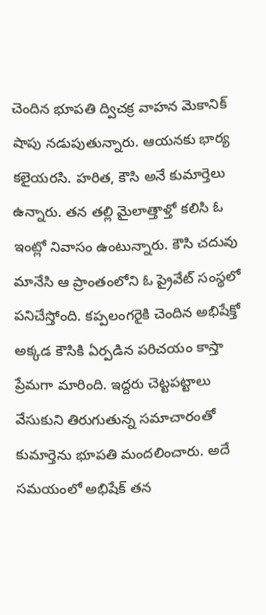చెందిన భూపతి ద్విచక్ర వాహన మెకానిక్ షాపు నడుపుతున్నారు. ఆయనకు భార్య కలైయరసి. హరిత, కౌసి అనే కుమార్తెలు ఉన్నారు. తన తల్లి మైలాత్తాళ్తో కలిసి ఓ ఇంట్లో నివాసం ఉంటున్నారు. కౌసి చదువు మానేసి ఆ ప్రాంతంలోని ఓ ప్రైవేట్ సంస్థలో పనిచేస్తోంది. కప్పలంగరైకి చెందిన అభిషేక్తో అక్కడ కౌసికి ఏర్పడిన పరిచయం కాస్తా ప్రేమగా మారింది. ఇద్దరు చెట్టపట్టాలు వేసుకుని తిరుగుతున్న సమాచారంతో కుమార్తెను భూపతి మందలించారు. అదే సమయంలో అభిషేక్ తన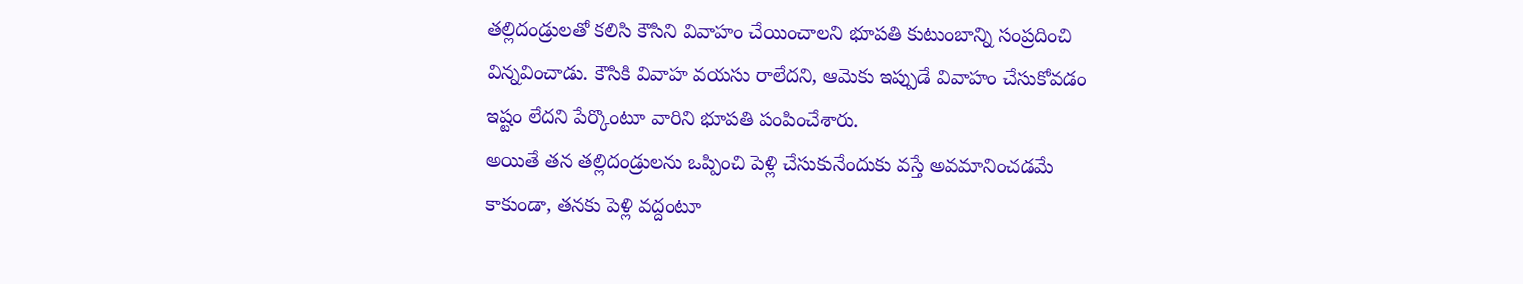తల్లిదండ్రులతో కలిసి కౌసిని వివాహం చేయించాలని భూపతి కుటుంబాన్ని సంప్రదించి విన్నవించాడు. కౌసికి వివాహ వయసు రాలేదని, ఆమెకు ఇప్పుడే వివాహం చేసుకోవడం ఇష్టం లేదని పేర్కొంటూ వారిని భూపతి పంపించేశారు.
అయితే తన తల్లిదండ్రులను ఒప్పించి పెళ్లి చేసుకునేందుకు వస్తే అవమానించడమే కాకుండా, తనకు పెళ్లి వద్దంటూ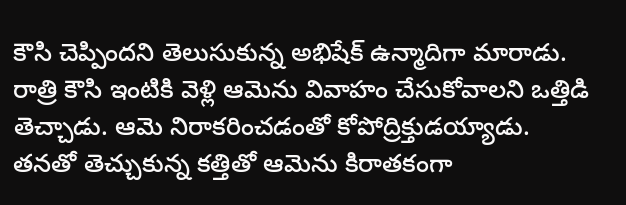కౌసి చెప్పిందని తెలుసుకున్న అభిషేక్ ఉన్మాదిగా మారాడు. రాత్రి కౌసి ఇంటికి వెళ్లి ఆమెను వివాహం చేసుకోవాలని ఒత్తిడి తెచ్చాడు. ఆమె నిరాకరించడంతో కోపోద్రిక్తుడయ్యాడు. తనతో తెచ్చుకున్న కత్తితో ఆమెను కిరాతకంగా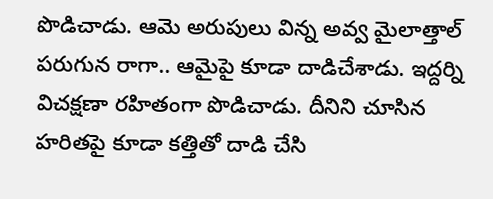పొడిచాడు. ఆమె అరుపులు విన్న అవ్వ మైలాత్తాల్ పరుగున రాగా.. ఆమైపై కూడా దాడిచేశాడు. ఇద్దర్ని విచక్షణా రహితంగా పొడిచాడు. దీనిని చూసిన హరితపై కూడా కత్తితో దాడి చేసి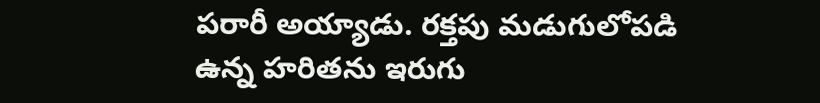పరారీ అయ్యాడు. రక్తపు మడుగులోపడి ఉన్న హరితను ఇరుగు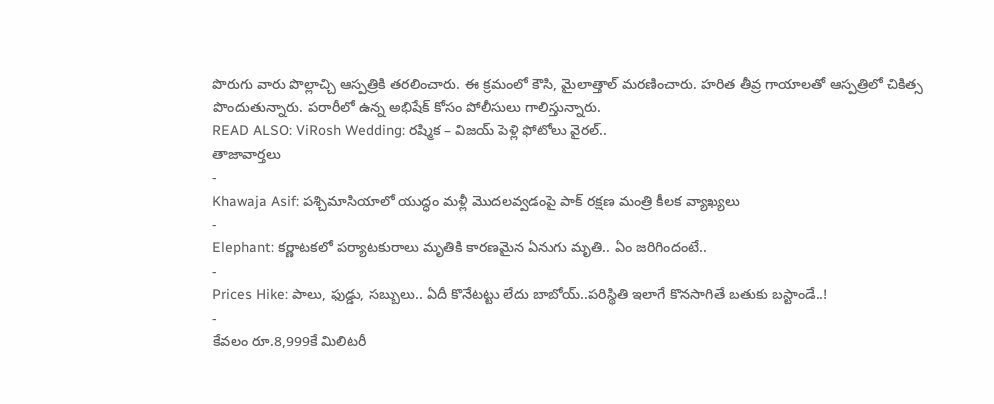పొరుగు వారు పొల్లాచ్చి ఆస్పత్రికి తరలించారు. ఈ క్రమంలో కౌసి, మైలాత్తాల్ మరణించారు. హరిత తీవ్ర గాయాలతో ఆస్పత్రిలో చికిత్స పొందుతున్నారు. పరారీలో ఉన్న అభిషేక్ కోసం పోలీసులు గాలిస్తున్నారు.
READ ALSO: ViRosh Wedding: రష్మిక – విజయ్ పెళ్లి ఫోటోలు వైరల్..
తాజావార్తలు
-
Khawaja Asif: పశ్చిమాసియాలో యుద్ధం మళ్లీ మొదలవ్వడంపై పాక్ రక్షణ మంత్రి కీలక వ్యాఖ్యలు
-
Elephant: కర్ణాటకలో పర్యాటకురాలు మృతికి కారణమైన ఏనుగు మృతి.. ఏం జరిగిందంటే..
-
Prices Hike: పాలు, ఫుడ్డు, సబ్బులు.. ఏదీ కొనేటట్టు లేదు బాబోయ్..పరిస్థితి ఇలాగే కొనసాగితే బతుకు బస్టాండే..!
-
కేవలం రూ.8,999కే మిలిటరీ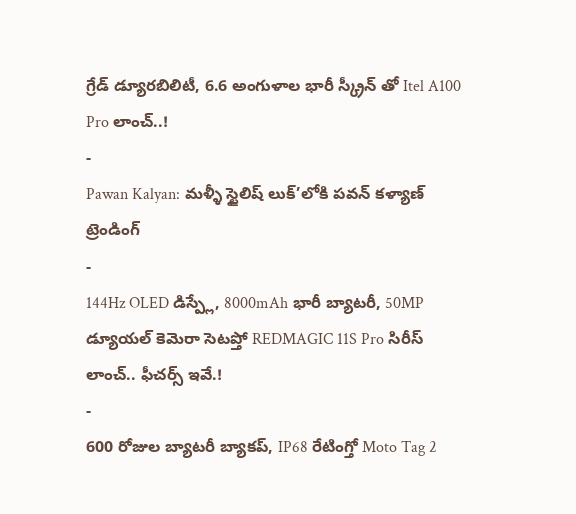గ్రేడ్ డ్యూరబిలిటీ, 6.6 అంగుళాల భారీ స్క్రీన్ తో Itel A100 Pro లాంచ్..!
-
Pawan Kalyan: మళ్ళీ స్టైలిష్ లుక్’లోకి పవన్ కళ్యాణ్
ట్రెండింగ్
-
144Hz OLED డిస్ప్లే, 8000mAh భారీ బ్యాటరీ, 50MP డ్యూయల్ కెమెరా సెటప్తో REDMAGIC 11S Pro సిరీస్ లాంచ్.. ఫీచర్స్ ఇవే.!
-
600 రోజుల బ్యాటరీ బ్యాకప్, IP68 రేటింగ్తో Moto Tag 2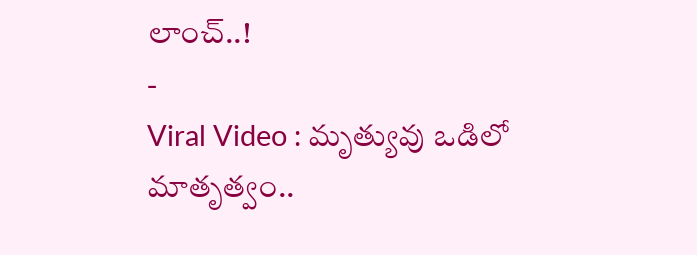లాంచ్..!
-
Viral Video : మృత్యువు ఒడిలో మాతృత్వం..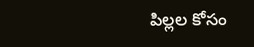పిల్లల కోసం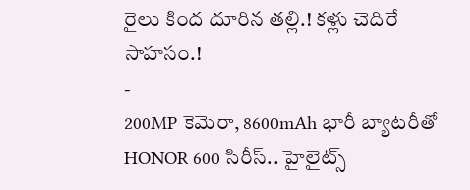రైలు కింద దూరిన తల్లి.! కళ్లు చెదిరే సాహసం.!
-
200MP కెమెరా, 8600mAh భారీ బ్యాటరీతో HONOR 600 సిరీస్.. హైలైట్స్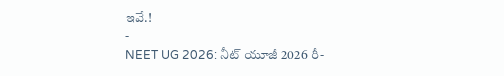ఇవే.!
-
NEET UG 2026: నీట్ యూజీ 2026 రీ-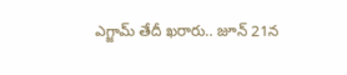ఎగ్జామ్ తేదీ ఖరారు.. జూన్ 21న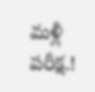మళ్లీ పరీక్ష.!